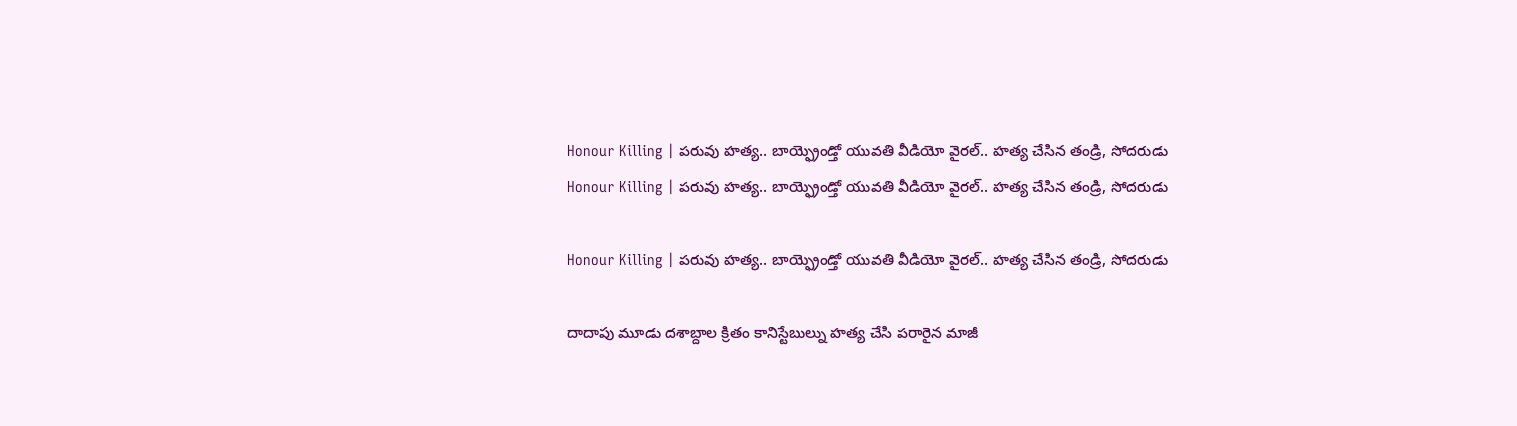Honour Killing | పరువు హత్య.. బాయ్ఫ్రెండ్తో యువతి వీడియో వైరల్.. హత్య చేసిన తండ్రి, సోదరుడు
Honour Killing | పరువు హత్య.. బాయ్ఫ్రెండ్తో యువతి వీడియో వైరల్.. హత్య చేసిన తండ్రి, సోదరుడు

Honour Killing | పరువు హత్య.. బాయ్ఫ్రెండ్తో యువతి వీడియో వైరల్.. హత్య చేసిన తండ్రి, సోదరుడు

దాదాపు మూడు దశాబ్దాల క్రితం కానిస్టేబుల్ను హత్య చేసి పరారైన మాజీ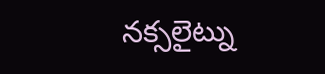నక్సలైట్ను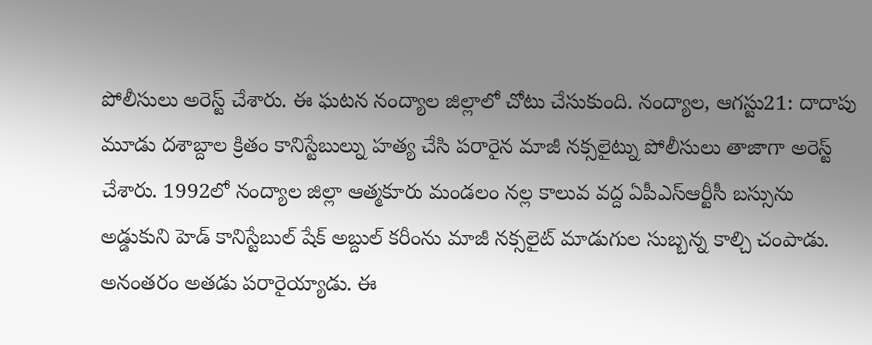పోలీసులు అరెస్ట్ చేశారు. ఈ ఘటన నంద్యాల జిల్లాలో చోటు చేసుకుంది. నంద్యాల, ఆగస్టు21: దాదాపు మూడు దశాబ్దాల క్రితం కానిస్టేబుల్ను హత్య చేసి పరారైన మాజీ నక్సలైట్ను పోలీసులు తాజాగా అరెస్ట్ చేశారు. 1992లో నంద్యాల జిల్లా ఆత్మకూరు మండలం నల్ల కాలువ వద్ద ఏపీఎస్ఆర్టీసీ బస్సును అడ్డుకుని హెడ్ కానిస్టేబుల్ షేక్ అబ్దుల్ కరీంను మాజీ నక్సలైట్ మాడుగుల సుబ్బన్న కాల్చి చంపాడు. అనంతరం అతడు పరారైయ్యాడు. ఈ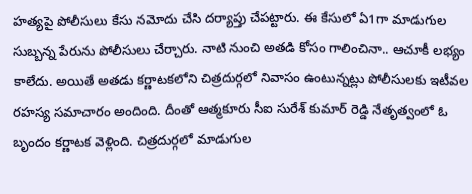హత్యపై పోలీసులు కేసు నమోదు చేసి దర్యాప్తు చేపట్టారు. ఈ కేసులో ఏ1గా మాడుగుల సుబ్బన్న పేరును పోలీసులు చేర్చారు. నాటి నుంచి అతడి కోసం గాలించినా.. ఆచూకీ లభ్యం కాలేదు. అయితే అతడు కర్ణాటకలోని చిత్రదుర్గలో నివాసం ఉంటున్నట్లు పోలీసులకు ఇటీవల రహస్య సమాచారం అందింది. దీంతో ఆత్మకూరు సీఐ సురేశ్ కుమార్ రెడ్డి నేతృత్వంలో ఓ బృందం కర్ణాటక వెళ్లింది. చిత్రదుర్గలో మాడుగుల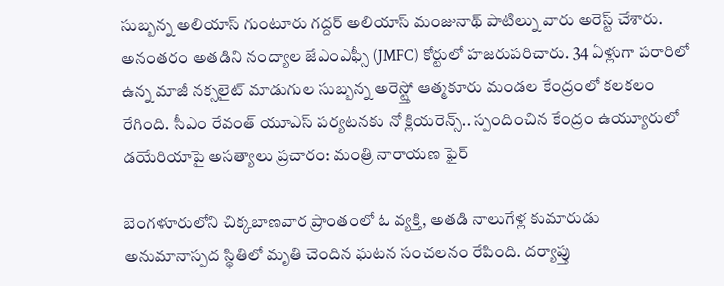సుబ్బన్న అలియాస్ గుంటూరు గద్దర్ అలియాస్ మంజునాథ్ పాటిల్ను వారు అరెస్ట్ చేశారు. అనంతరం అతడిని నంద్యాల జేఎంఎఫ్సీ (JMFC) కోర్టులో హజరుపరిచారు. 34 ఏళ్లుగా పరారిలో ఉన్న మాజీ నక్సలైట్ మాడుగుల సుబ్బన్న అరెస్ట్తో ఆత్మకూరు మండల కేంద్రంలో కలకలం రేగింది. సీఎం రేవంత్ యూఎస్ పర్యటనకు నో క్లియరెన్స్.. స్పందించిన కేంద్రం ఉయ్యూరులో డయేరియాపై అసత్యాలు ప్రచారం: మంత్రి నారాయణ ఫైర్

బెంగళూరులోని చిక్కబాణవార ప్రాంతంలో ఓ వ్యక్తి, అతడి నాలుగేళ్ల కుమారుడు అనుమానాస్పద స్థితిలో మృతి చెందిన ఘటన సంచలనం రేపింది. దర్యాప్తు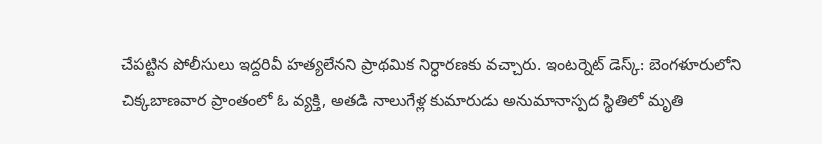చేపట్టిన పోలీసులు ఇద్దరివీ హత్యలేనని ప్రాథమిక నిర్ధారణకు వచ్చారు. ఇంటర్నెట్ డెస్క్: బెంగళూరులోని చిక్కబాణవార ప్రాంతంలో ఓ వ్యక్తి, అతడి నాలుగేళ్ల కుమారుడు అనుమానాస్పద స్థితిలో మృతి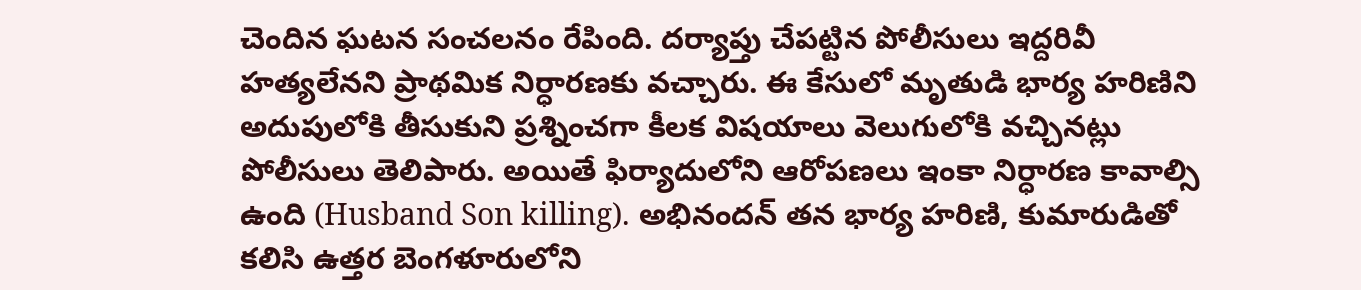చెందిన ఘటన సంచలనం రేపింది. దర్యాప్తు చేపట్టిన పోలీసులు ఇద్దరివీ హత్యలేనని ప్రాథమిక నిర్ధారణకు వచ్చారు. ఈ కేసులో మృతుడి భార్య హరిణిని అదుపులోకి తీసుకుని ప్రశ్నించగా కీలక విషయాలు వెలుగులోకి వచ్చినట్లు పోలీసులు తెలిపారు. అయితే ఫిర్యాదులోని ఆరోపణలు ఇంకా నిర్ధారణ కావాల్సి ఉంది (Husband Son killing). అభినందన్ తన భార్య హరిణి, కుమారుడితో కలిసి ఉత్తర బెంగళూరులోని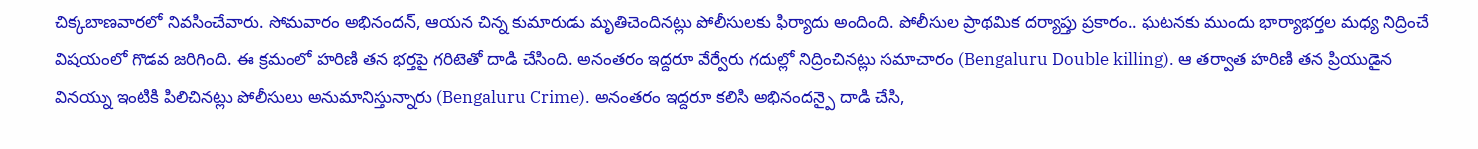చిక్కబాణవారలో నివసించేవారు. సోమవారం అభినందన్, ఆయన చిన్న కుమారుడు మృతిచెందినట్లు పోలీసులకు ఫిర్యాదు అందింది. పోలీసుల ప్రాథమిక దర్యాప్తు ప్రకారం.. ఘటనకు ముందు భార్యాభర్తల మధ్య నిద్రించే విషయంలో గొడవ జరిగింది. ఈ క్రమంలో హరిణి తన భర్తపై గరిటెతో దాడి చేసింది. అనంతరం ఇద్దరూ వేర్వేరు గదుల్లో నిద్రించినట్లు సమాచారం (Bengaluru Double killing). ఆ తర్వాత హరిణి తన ప్రియుడైన వినయ్ను ఇంటికి పిలిచినట్లు పోలీసులు అనుమానిస్తున్నారు (Bengaluru Crime). అనంతరం ఇద్దరూ కలిసి అభినందన్పై దాడి చేసి,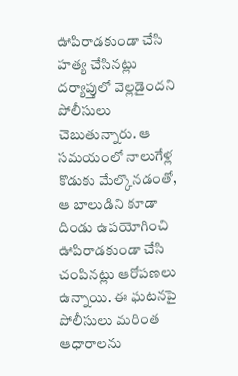ఊపిరాడకుండా చేసి హత్య చేసినట్లు దర్యాప్తులో వెల్లడైందని పోలీసులు చెబుతున్నారు. ఆ సమయంలో నాలుగేళ్ల కొడుకు మేల్కొనడంతో, ఆ బాలుడిని కూడా దిండు ఉపయోగించి ఊపిరాడకుండా చేసి చంపినట్లు ఆరోపణలు ఉన్నాయి. ఈ ఘటనపై పోలీసులు మరింత ఆధారాలను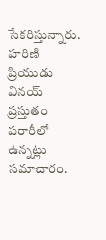సేకరిస్తున్నారు. హరిణి ప్రియుడు వినయ్ ప్రస్తుతం పరారీలో ఉన్నట్లు సమాచారం.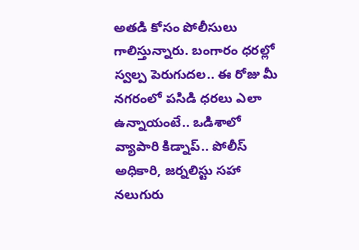అతడి కోసం పోలీసులు గాలిస్తున్నారు. బంగారం ధరల్లో స్వల్ప పెరుగుదల.. ఈ రోజు మీ నగరంలో పసిడి ధరలు ఎలా ఉన్నాయంటే.. ఒడిశాలో వ్యాపారి కిడ్నాప్.. పోలీస్ అధికారి, జర్నలిస్టు సహా నలుగురు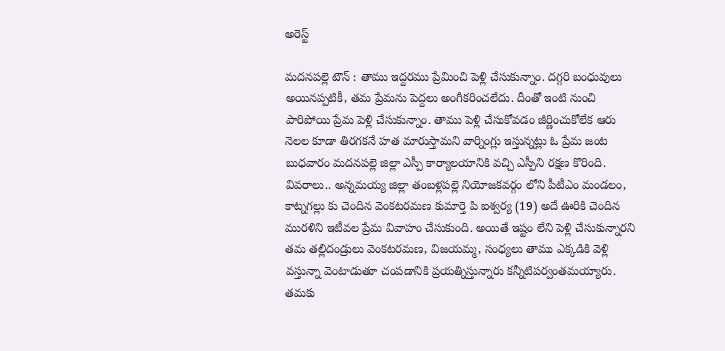అరెస్ట్

మదనపల్లె టౌన్ : తాము ఇద్దరము ప్రేమించి పెళ్లి చేసుకున్నాం. దగ్గరి బంధువులు అయినప్పటికీ, తమ ప్రేమను పెద్దలు అంగీకరించలేదు. దీంతో ఇంటి నుంచి పారిపోయి ప్రేమ పెళ్లి చేసుకున్నాం. తాము పెళ్లి చేసుకోవడం జీర్ణించుకోలేక ఆరు నెలల కూడా తిరగకనే హత మారుస్తామని వార్నింగ్లు ఇస్తున్నట్లు ఓ ప్రేమ జంట బుధవారం మదనపల్లె జిల్లా ఎస్పీ కార్యాలయానికి వచ్చి ఎస్పీని రక్షణ కొరింది. వివరాలు.. అన్నమయ్య జిల్లా తంబళ్లపల్లె నియోజకవర్గం లోని పీటీఎం మండలం, కాట్నగల్లు కు చెందిన వెంకటరమణ కుమార్తె పి ఐశ్వర్య (19) అదే ఊరికి చెందిన మురళిని ఇటీవల ప్రేమ వివాహం చేసుకుంది. అయితే ఇష్టం లేని పెళ్లి చేసుకున్నారని తమ తల్లిదండ్రులు వెంకటరమణ, విజయమ్మ, సంధ్యలు తాము ఎక్కడికి వెళ్లి వస్తున్నా వెంటాడుతూ చంపడానికి ప్రయత్నిస్తున్నారు కన్నీటిపర్వంతమయ్యారు. తమకు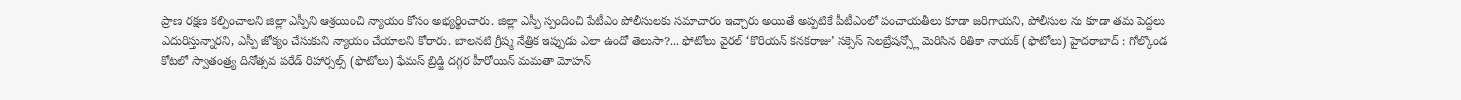ప్రాణ రక్షణ కల్పించాలని జిల్లా ఎస్పీని ఆశ్రయించి న్యాయం కోసం అభ్యర్థించారు. జిల్లా ఎస్పీ స్పందించి పేటీఎం పోలీసులకు సమాచారం ఇచ్చారు అయితే అప్పటికే పీటీఎంలో పంచాయతీలు కూడా జరిగాయని, పోలీసుల ను కూడా తమ పెద్దలు ఎదురిస్తున్నారని, ఎస్పీ జోక్యం చేసుకుని న్యాయం చేయాలని కోరారు. బాలనటి గ్రీష్మ నేత్రిక ఇప్పుడు ఎలా ఉందో తెలుసా?... ఫోటోలు వైరల్ ‘కొరియన్ కనకరాజు’ సక్సెస్ సెలబ్రేషన్స్లో మెరిసిన రితికా నాయక్ (ఫొటోలు) హైదరాబాద్ : గోల్కొండ కోటలో స్వాతంత్ర్య దినోత్సవ పరేడ్ రిహార్సల్స్ (ఫొటోలు) ఫేమస్ బ్రిడ్జి దగ్గర హీరోయిన్ మమతా మోహన్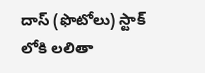దాస్ (ఫొటోలు) స్టాక్ లోకి లలితా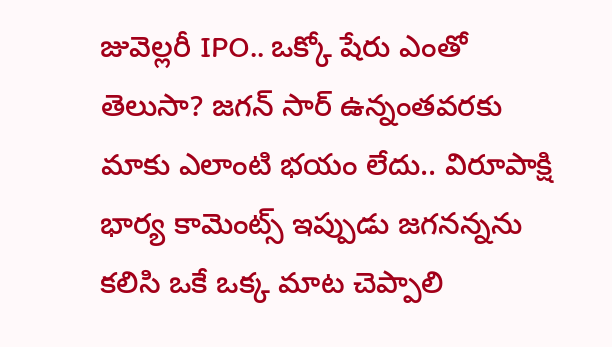జువెల్లరీ IPO.. ఒక్కో షేరు ఎంతో తెలుసా? జగన్ సార్ ఉన్నంతవరకు మాకు ఎలాంటి భయం లేదు.. విరూపాక్షి భార్య కామెంట్స్ ఇప్పుడు జగనన్నను కలిసి ఒకే ఒక్క మాట చెప్పాలి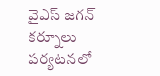వైఎస్ జగన్ కర్నూలు పర్యటనలో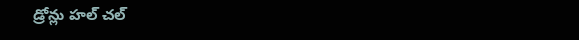డ్రోన్లు హల్ చల్